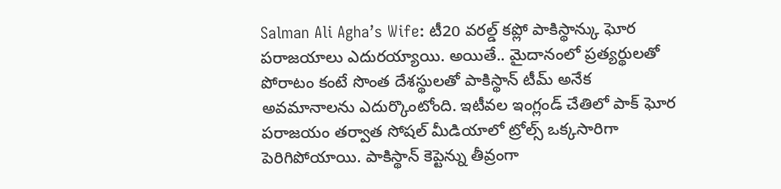Salman Ali Agha’s Wife: టీ20 వరల్డ్ కప్లో పాకిస్థాన్కు ఘోర పరాజయాలు ఎదురయ్యాయి. అయితే.. మైదానంలో ప్రత్యర్థులతో పోరాటం కంటే సొంత దేశస్థులతో పాకిస్థాన్ టీమ్ అనేక అవమానాలను ఎదుర్కొంటోంది. ఇటీవల ఇంగ్లండ్ చేతిలో పాక్ ఘోర పరాజయం తర్వాత సోషల్ మీడియాలో ట్రోల్స్ ఒక్కసారిగా పెరిగిపోయాయి. పాకిస్థాన్ కెప్టెన్ను తీవ్రంగా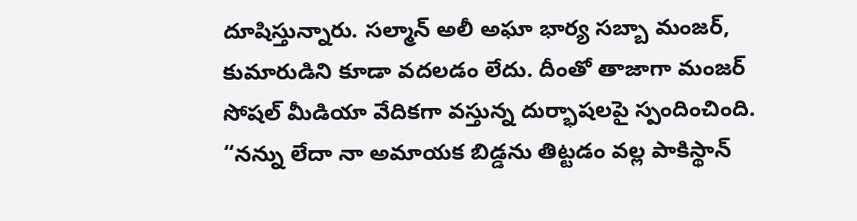దూషిస్తున్నారు. సల్మాన్ అలీ అఘా భార్య సబ్బా మంజర్, కుమారుడిని కూడా వదలడం లేదు. దీంతో తాజాగా మంజర్ సోషల్ మీడియా వేదికగా వస్తున్న దుర్భాషలపై స్పందించింది. “నన్ను లేదా నా అమాయక బిడ్డను తిట్టడం వల్ల పాకిస్థాన్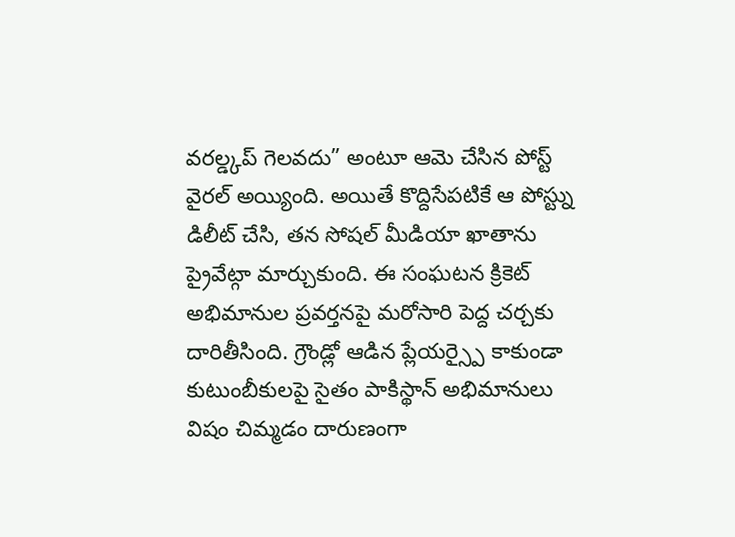వరల్డ్కప్ గెలవదు” అంటూ ఆమె చేసిన పోస్ట్ వైరల్ అయ్యింది. అయితే కొద్దిసేపటికే ఆ పోస్ట్ను డిలీట్ చేసి, తన సోషల్ మీడియా ఖాతాను ప్రైవేట్గా మార్చుకుంది. ఈ సంఘటన క్రికెట్ అభిమానుల ప్రవర్తనపై మరోసారి పెద్ద చర్చకు దారితీసింది. గ్రౌండ్లో ఆడిన ప్లేయర్స్పై కాకుండా కుటుంబీకులపై సైతం పాకిస్థాన్ అభిమానులు విషం చిమ్మడం దారుణంగా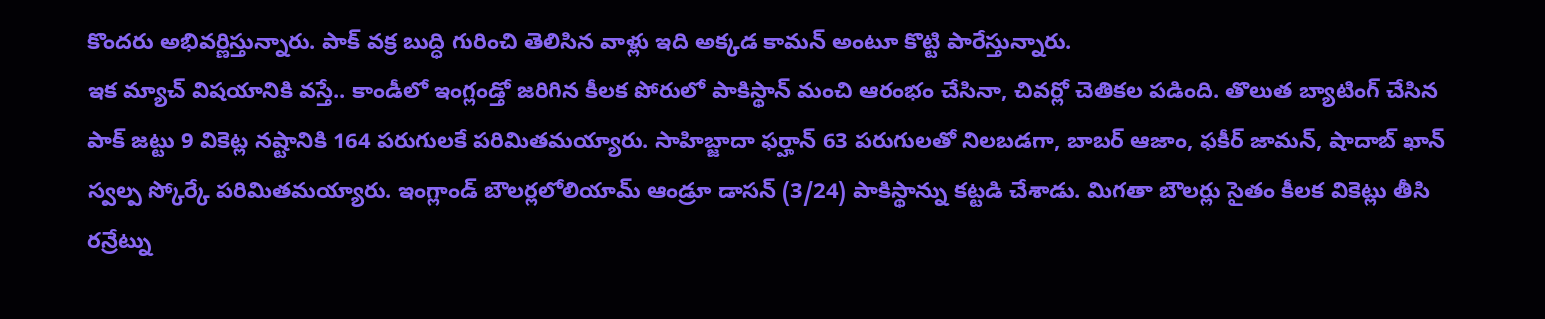కొందరు అభివర్ణిస్తున్నారు. పాక్ వక్ర బుద్ధి గురించి తెలిసిన వాళ్లు ఇది అక్కడ కామన్ అంటూ కొట్టి పారేస్తున్నారు.
ఇక మ్యాచ్ విషయానికి వస్తే.. కాండీలో ఇంగ్లండ్తో జరిగిన కీలక పోరులో పాకిస్థాన్ మంచి ఆరంభం చేసినా, చివర్లో చెతికల పడింది. తొలుత బ్యాటింగ్ చేసిన పాక్ జట్టు 9 వికెట్ల నష్టానికి 164 పరుగులకే పరిమితమయ్యారు. సాహిబ్జాదా ఫర్హాన్ 63 పరుగులతో నిలబడగా, బాబర్ ఆజాం, ఫకీర్ జామన్, షాదాబ్ ఖాన్ స్వల్ప స్కోర్కే పరిమితమయ్యారు. ఇంగ్లాండ్ బౌలర్లలోలియామ్ ఆండ్రూ డాసన్ (3/24) పాకిస్థాన్ను కట్టడి చేశాడు. మిగతా బౌలర్లు సైతం కీలక వికెట్లు తీసి రన్రేట్ను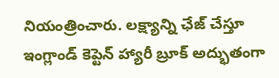నియంత్రించారు. లక్ష్యాన్ని ఛేజ్ చేస్తూ ఇంగ్లాండ్ కెప్టెన్ హ్యారీ బ్రూక్ అద్భుతంగా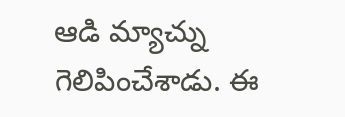ఆడి మ్యాచ్ను గెలిపించేశాడు. ఈ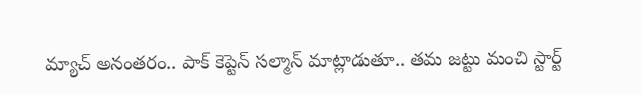మ్యాచ్ అనంతరం.. పాక్ కెప్టెన్ సల్మాన్ మాట్లాడుతూ.. తమ జట్టు మంచి స్టార్ట్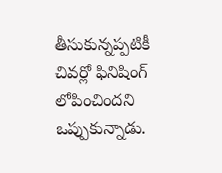తీసుకున్నప్పటికీ చివర్లో ఫినిషింగ్ లోపించిందని ఒప్పుకున్నాడు.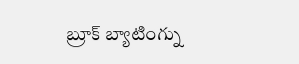బ్రూక్ బ్యాటింగ్ను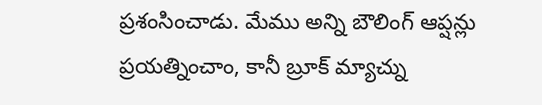ప్రశంసించాడు. మేము అన్ని బౌలింగ్ ఆప్షన్లు ప్రయత్నించాం, కానీ బ్రూక్ మ్యాచ్ను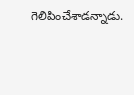గెలిపించేశాడన్నాడు.